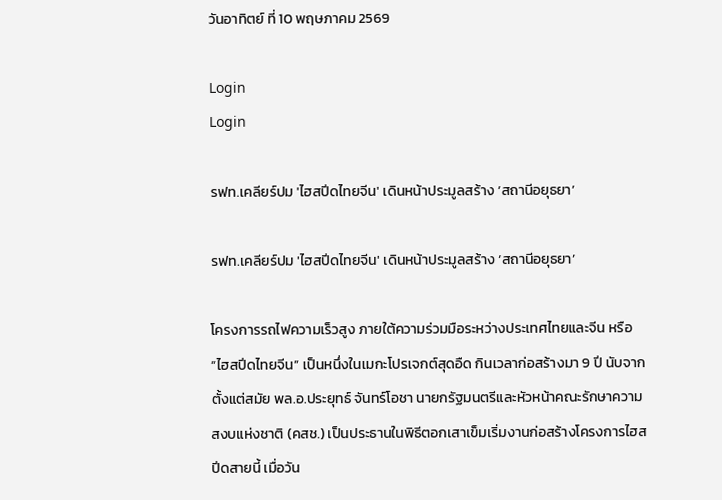วันอาทิตย์ ที่ 10 พฤษภาคม 2569

Login
Login

รฟท.เคลียร์ปม 'ไฮสปีดไทยจีน' เดินหน้าประมูลสร้าง ‘สถานีอยุธยา’

รฟท.เคลียร์ปม 'ไฮสปีดไทยจีน' เดินหน้าประมูลสร้าง ‘สถานีอยุธยา’

โครงการรถไฟความเร็วสูง ภายใต้ความร่วมมือระหว่างประเทศไทยและจีน หรือ “ไฮสปีดไทยจีน” เป็นหนึ่งในเมกะโปรเจกต์สุดอืด กินเวลาก่อสร้างมา 9 ปี นับจากตั้งแต่สมัย พล.อ.ประยุทธ์ จันทร์โอชา นายกรัฐมนตรีและหัวหน้าคณะรักษาความสงบแห่งชาติ (คสช.) เป็นประธานในพิธีตอกเสาเข็มเริ่มงานก่อสร้างโครงการไฮสปีดสายนี้ เมื่อวัน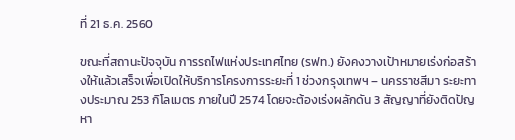ที่ 21 ธ.ค. 2560

ขณะที่สถานะปัจจุบัน การรถไฟแห่งประเทศไทย (รฟท.) ยังคงวางเป้าหมายเร่งก่อสร้างให้แล้วเสร็จเพื่อเปิดให้บริการโครงการระยะที่ 1 ช่วงกรุงเทพฯ – นครราชสีมา ระยะทางประมาณ 253 กิโลเมตร ภายในปี 2574 โดยจะต้องเร่งผลักดัน 3 สัญญาที่ยังติดปัญหา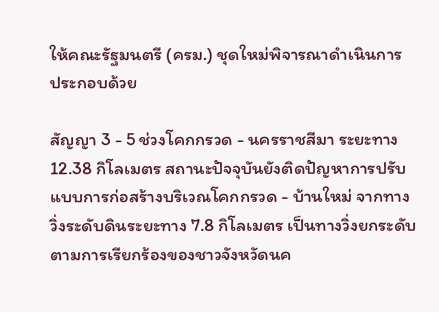ให้คณะรัฐมนตรี (ครม.) ชุดใหม่พิจารณาดำเนินการ ประกอบด้วย

สัญญา 3 - 5 ช่วงโคกกรวด - นครราชสีมา ระยะทาง 12.38 กิโลเมตร สถานะปัจจุบันยังติดปัญหาการปรับแบบการก่อสร้างบริเวณโคกกรวด - บ้านใหม่ จากทางวิ่งระดับดินระยะทาง 7.8 กิโลเมตร เป็นทางวิ่งยกระดับ ตามการเรียกร้องของชาวจังหวัดนค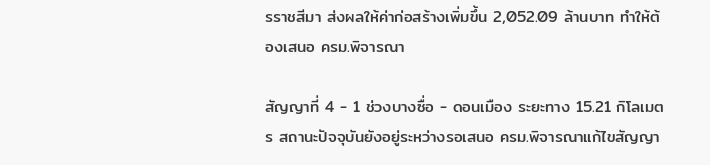รราชสีมา ส่งผลให้ค่าก่อสร้างเพิ่มขึ้น 2,052.09 ล้านบาท ทำให้ต้องเสนอ ครม.พิจารณา

สัญญาที่ 4 - 1 ช่วงบางซื่อ - ดอนเมือง ระยะทาง 15.21 กิโลเมตร สถานะปัจจุบันยังอยู่ระหว่างรอเสนอ ครม.พิจารณาแก้ไขสัญญา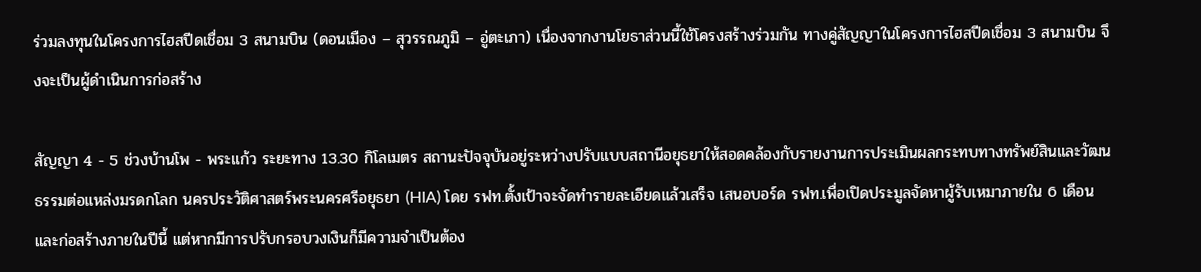ร่วมลงทุนในโครงการไฮสปีดเชื่อม 3 สนามบิน (ดอนเมือง – สุวรรณภูมิ – อู่ตะเภา) เนื่องจากงานโยธาส่วนนี้ใช้โครงสร้างร่วมกัน ทางคู่สัญญาในโครงการไฮสปีดเชื่อม 3 สนามบิน จึงจะเป็นผู้ดำเนินการก่อสร้าง

สัญญา 4 - 5 ช่วงบ้านโพ - พระแก้ว ระยะทาง 13.30 กิโลเมตร สถานะปัจจุบันอยู่ระหว่างปรับแบบสถานีอยุธยาให้สอดคล้องกับรายงานการประเมินผลกระทบทางทรัพย์สินและวัฒนธรรมต่อแหล่งมรดกโลก นครประวัติศาสตร์พระนครศรีอยุธยา (HIA) โดย รฟท.ตั้งเป้าจะจัดทำรายละเอียดแล้วเสร็จ เสนอบอร์ด รฟท.เพื่อเปิดประมูลจัดหาผู้รับเหมาภายใน 6 เดือน และก่อสร้างภายในปีนี้ แต่หากมีการปรับกรอบวงเงินก็มีความจำเป็นต้อง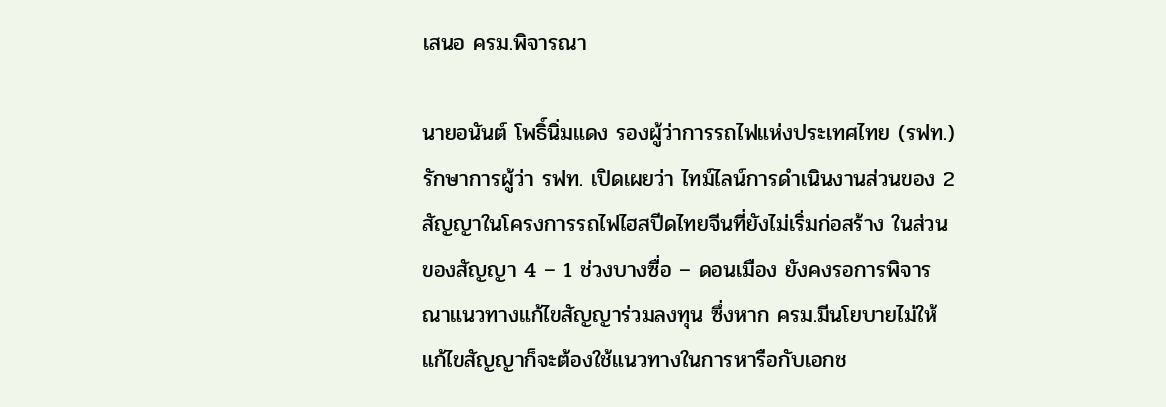เสนอ ครม.พิจารณา

นายอนันต์ โพธิ์นิ่มแดง รองผู้ว่าการรถไฟแห่งประเทศไทย (รฟท.) รักษาการผู้ว่า รฟท. เปิดเผยว่า ไทม์ไลน์การดำเนินงานส่วนของ 2 สัญญาในโครงการรถไฟไฮสปีดไทยจีนที่ยังไม่เริ่มก่อสร้าง ในส่วนของสัญญา 4 – 1 ช่วงบางซื่อ – ดอนเมือง ยังคงรอการพิจารณาแนวทางแก้ไขสัญญาร่วมลงทุน ซึ่งหาก ครม.มีนโยบายไม่ให้แก้ไขสัญญาก็จะต้องใช้แนวทางในการหารือกับเอกช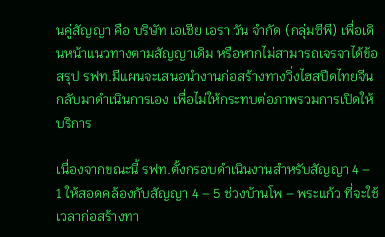นคู่สัญญา คือ บริษัท เอเชีย เอรา วัน จำกัด (กลุ่มซีพี) เพื่อเดินหน้าแนวทางตามสัญญาเดิม หรือหากไม่สามารถเจรจาได้ข้อสรุป รฟท.มีแผนจะเสนอนำงานก่อสร้างทางวิ่งไฮสปีดไทยจีนกลับมาดำเนินการเอง เพื่อไม่ให้กระทบต่อภาพรวมการเปิดให้บริการ

เนื่องจากขณะนี้ รฟท.ตั้งกรอบดำเนินงานสำหรับสัญญา 4 – 1 ให้สอดคล้องกับสัญญา 4 – 5 ช่วงบ้านโพ – พระแก้ว ที่จะใช้เวลาก่อสร้างทา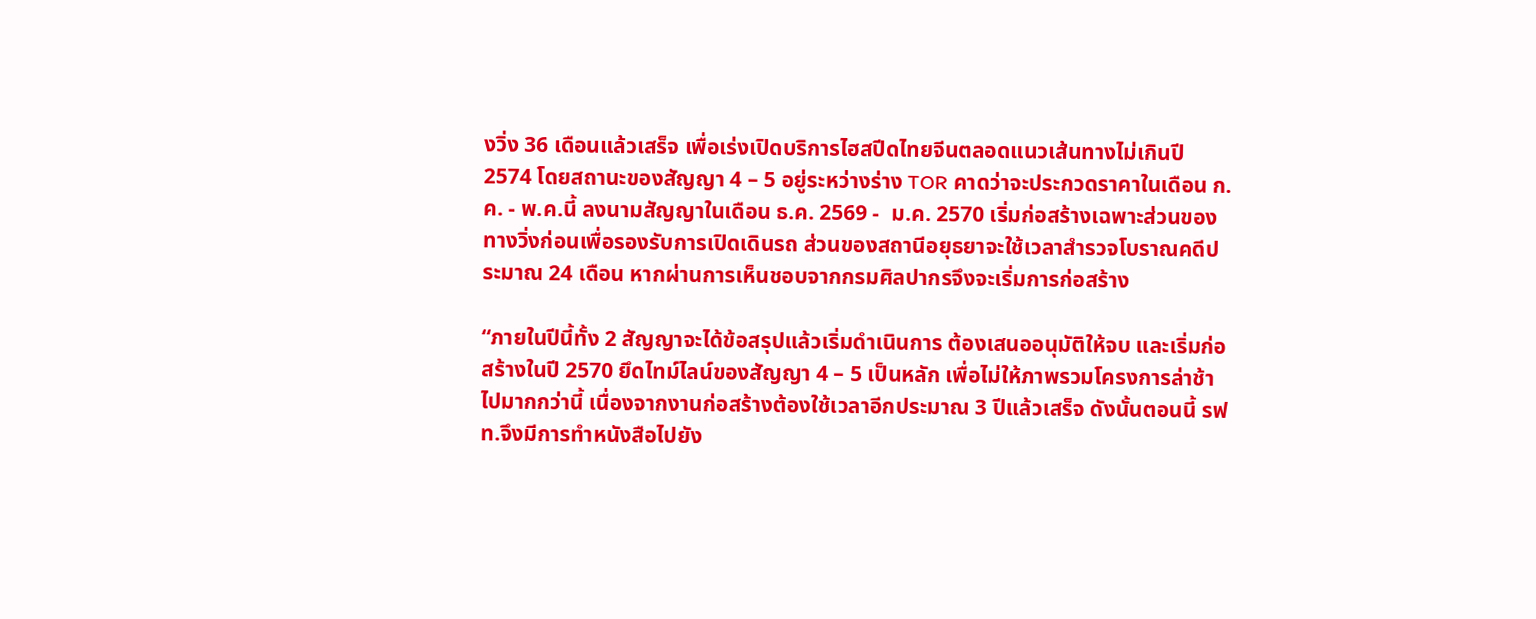งวิ่ง 36 เดือนแล้วเสร็จ เพื่อเร่งเปิดบริการไฮสปีดไทยจีนตลอดแนวเส้นทางไม่เกินปี 2574 โดยสถานะของสัญญา 4 – 5 อยู่ระหว่างร่าง TOR คาดว่าจะประกวดราคาในเดือน ก.ค. - พ.ค.นี้ ลงนามสัญญาในเดือน ธ.ค. 2569 -  ม.ค. 2570 เริ่มก่อสร้างเฉพาะส่วนของทางวิ่งก่อนเพื่อรองรับการเปิดเดินรถ ส่วนของสถานีอยุธยาจะใช้เวลาสำรวจโบราณคดีประมาณ 24 เดือน หากผ่านการเห็นชอบจากกรมศิลปากรจึงจะเริ่มการก่อสร้าง

“ภายในปีนี้ทั้ง 2 สัญญาจะได้ข้อสรุปแล้วเริ่มดำเนินการ ต้องเสนออนุมัติให้จบ และเริ่มก่อสร้างในปี 2570 ยึดไทม์ไลน์ของสัญญา 4 – 5 เป็นหลัก เพื่อไม่ให้ภาพรวมโครงการล่าช้าไปมากกว่านี้ เนื่องจากงานก่อสร้างต้องใช้เวลาอีกประมาณ 3 ปีแล้วเสร็จ ดังนั้นตอนนี้ รฟท.จึงมีการทำหนังสือไปยัง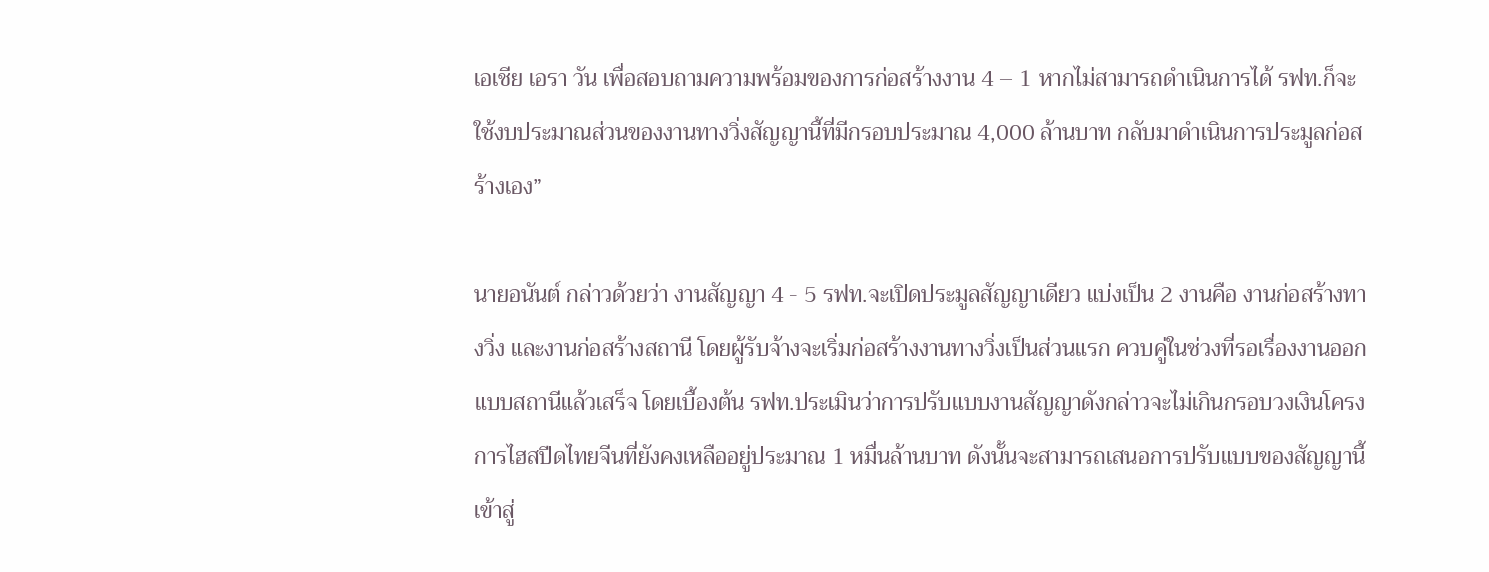เอเชีย เอรา วัน เพื่อสอบถามความพร้อมของการก่อสร้างงาน 4 – 1 หากไม่สามารถดำเนินการได้ รฟท.ก็จะใช้งบประมาณส่วนของงานทางวิ่งสัญญานี้ที่มีกรอบประมาณ 4,000 ล้านบาท กลับมาดำเนินการประมูลก่อสร้างเอง”

นายอนันต์ กล่าวด้วยว่า งานสัญญา 4 - 5 รฟท.จะเปิดประมูลสัญญาเดียว แบ่งเป็น 2 งานคือ งานก่อสร้างทางวิ่ง และงานก่อสร้างสถานี โดยผู้รับจ้างจะเริ่มก่อสร้างงานทางวิ่งเป็นส่วนแรก ควบคู่ในช่วงที่รอเรื่องงานออกแบบสถานีแล้วเสร็จ โดยเบื้องต้น รฟท.ประเมินว่าการปรับแบบงานสัญญาดังกล่าวจะไม่เกินกรอบวงเงินโครงการไฮสปีดไทยจีนที่ยังคงเหลืออยู่ประมาณ 1 หมื่นล้านบาท ดังนั้นจะสามารถเสนอการปรับแบบของสัญญานี้เข้าสู่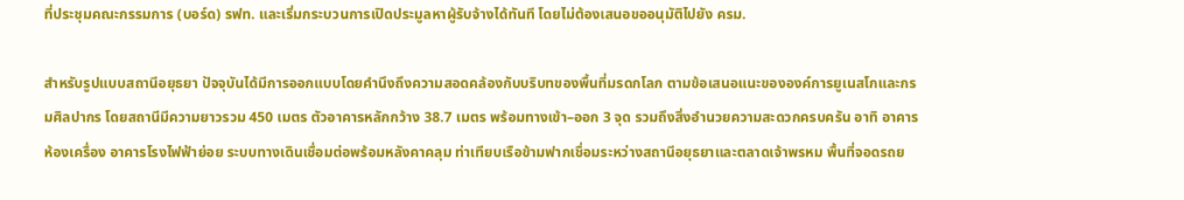ที่ประชุมคณะกรรมการ (บอร์ด) รฟท. และเริ่มกระบวนการเปิดประมูลหาผู้รับจ้างได้ทันที โดยไม่ต้องเสนอขออนุมัติไปยัง ครม.

สำหรับรูปแบบสถานีอยุธยา ปัจจุบันได้มีการออกแบบโดยคำนึงถึงความสอดคล้องกับบริบทของพื้นที่มรดกโลก ตามข้อเสนอแนะขององค์การยูเนสโกและกรมศิลปากร โดยสถานีมีความยาวรวม 450 เมตร ตัวอาคารหลักกว้าง 38.7 เมตร พร้อมทางเข้า–ออก 3 จุด รวมถึงสิ่งอำนวยความสะดวกครบครัน อาทิ อาคารห้องเครื่อง อาคารโรงไฟฟ้าย่อย ระบบทางเดินเชื่อมต่อพร้อมหลังคาคลุม ท่าเทียบเรือข้ามฟากเชื่อมระหว่างสถานีอยุธยาและตลาดเจ้าพรหม พื้นที่จอดรถย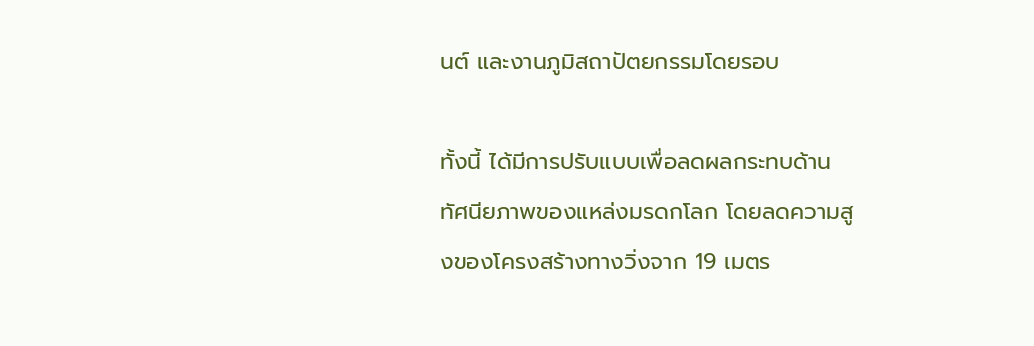นต์ และงานภูมิสถาปัตยกรรมโดยรอบ

ทั้งนี้ ได้มีการปรับแบบเพื่อลดผลกระทบด้านทัศนียภาพของแหล่งมรดกโลก โดยลดความสูงของโครงสร้างทางวิ่งจาก 19 เมตร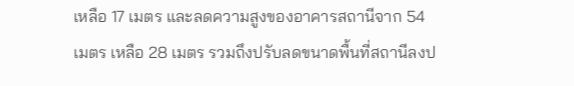เหลือ 17 เมตร และลดความสูงของอาคารสถานีจาก 54 เมตร เหลือ 28 เมตร รวมถึงปรับลดขนาดพื้นที่สถานีลงป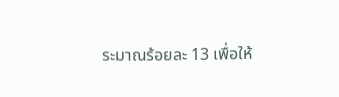ระมาณร้อยละ 13 เพื่อให้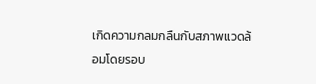เกิดความกลมกลืนกับสภาพแวดล้อมโดยรอบ